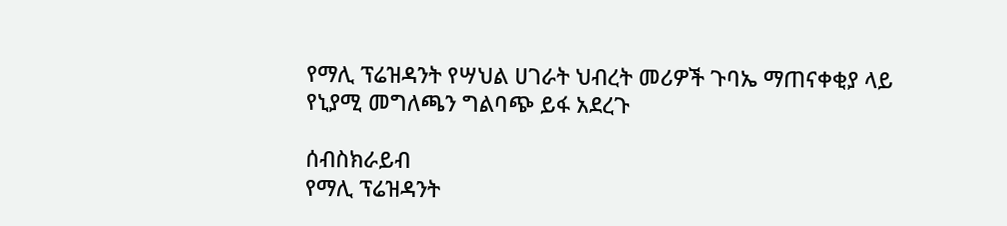የማሊ ፕሬዝዳንት የሣህል ሀገራት ህብረት መሪዎች ጉባኤ ማጠናቀቂያ ላይ የኒያሚ መግለጫን ግልባጭ ይፋ አደረጉ

ሰብስክራይብ
የማሊ ፕሬዝዳንት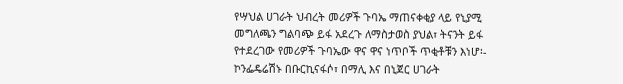የሣህል ሀገራት ህብረት መሪዎች ጉባኤ ማጠናቀቂያ ላይ የኒያሚ መግለጫን ግልባጭ ይፋ አደረጉ ለማስታወስ ያህል፣ ትናንት ይፋ የተደረገው የመሪዎች ጉባኤው ዋና ዋና ነጥቦች ጥቂቶቹን እነሆ፡- ኮንፌዴሬሽኑ በቡርኪናፋሶ፣ በማሊ እና በኒጀር ሀገራት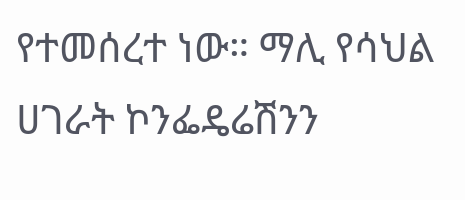የተመሰረተ ነው። ማሊ የሳህል ሀገራት ኮንፌዴሬሽንን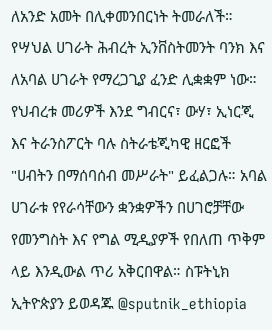ለአንድ አመት በሊቀመንበርነት ትመራለች። የሣህል ሀገራት ሕብረት ኢንቨስትመንት ባንክ እና ለአባል ሀገራት የማረጋጊያ ፈንድ ሊቋቋም ነው። የህብረቱ መሪዎች እንደ ግብርና፣ ውሃ፣ ኢነርጂ እና ትራንስፖርት ባሉ ስትራቴጂካዊ ዘርፎች "ሀብትን በማሰባሰብ መሥራት" ይፈልጋሉ። አባል ሀገራቱ የየራሳቸውን ቋንቋዎችን በሀገሮቻቸው የመንግስት እና የግል ሚዲያዎች የበለጠ ጥቅም ላይ እንዲውል ጥሪ አቅርበዋል። ስፑትኒክ ኢትዮጵያን ይወዳጁ @sputnik_ethiopia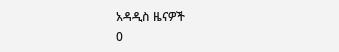አዳዲስ ዜናዎች
0